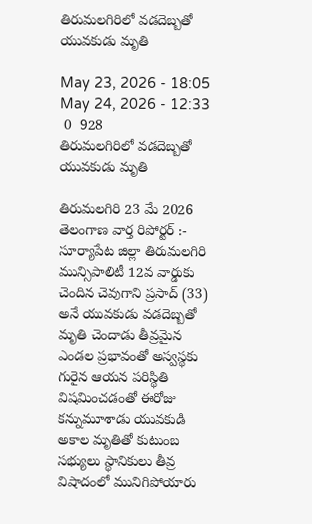తిరుమలగిరిలో వడదెబ్బతో యువకుడు మృతి

May 23, 2026 - 18:05
May 24, 2026 - 12:33
 0  928
తిరుమలగిరిలో వడదెబ్బతో యువకుడు మృతి

తిరుమలగిరి 23 మే 2026 తెలంగాణ వార్త రిపోర్టర్ :- సూర్యాపేట జిల్లా తిరుమలగిరి మున్సిపాలిటీ 12వ వార్డుకు చెందిన చెవుగాని ప్రసాద్ (33) అనే యువకుడు వడదెబ్బతో మృతి చెందాడు తీవ్రమైన ఎండల ప్రభావంతో అస్వస్థకు గురైన ఆయన పరిస్థితి విషమించడంతో ఈరోజు కన్నుమూశాడు యువకుడి అకాల మృతితో కుటుంబ సభ్యులు స్థానికులు తీవ్ర విషాదంలో మునిగిపోయారు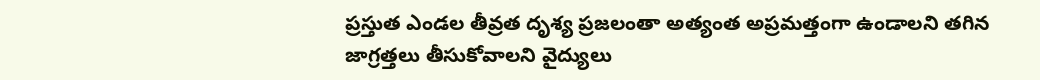ప్రస్తుత ఎండల తీవ్రత దృశ్య ప్రజలంతా అత్యంత అప్రమత్తంగా ఉండాలని తగిన జాగ్రత్తలు తీసుకోవాలని వైద్యులు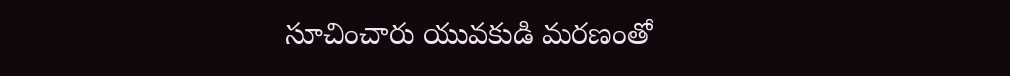సూచించారు యువకుడి మరణంతో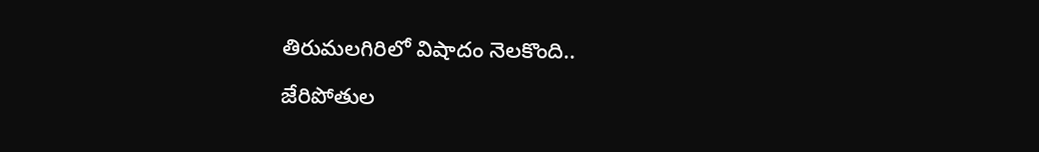తిరుమలగిరిలో విషాదం నెలకొంది..

జేరిపోతుల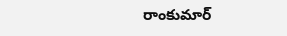రాంకుమార్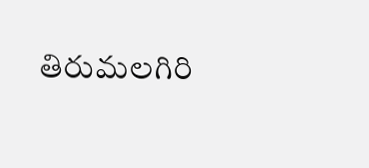తిరుమలగిరి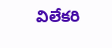విలేకరి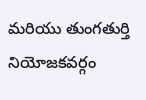మరియు తుంగతుర్తి నియోజకవర్గం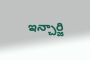ఇన్చార్జి